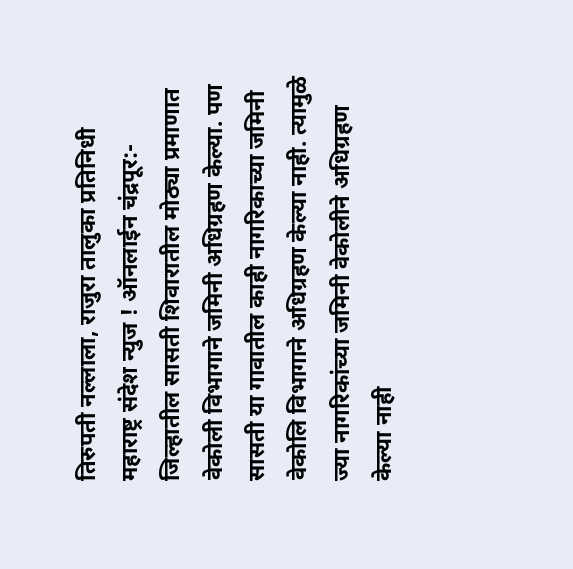तिरुपती नल्लाला, राजुरा तालुका प्रतिनिधी
महाराष्ट्र संदेश न्युज ! ऑनलाईन चंद्रपूर:- जिल्हातील सासती शिवारातील मोठ्या प्रमाणात वेकोली विभागाने जमिनी अधिग्रहण केल्या. पण सासती या गावातील काही नागरिकाच्या जमिनी वेकोलि विभागाने अधिग्रहण केल्या नाही. त्यामुळे ज्या नागरिकांच्या जमिनी वेकोलीने अधिग्रहण केल्या नाही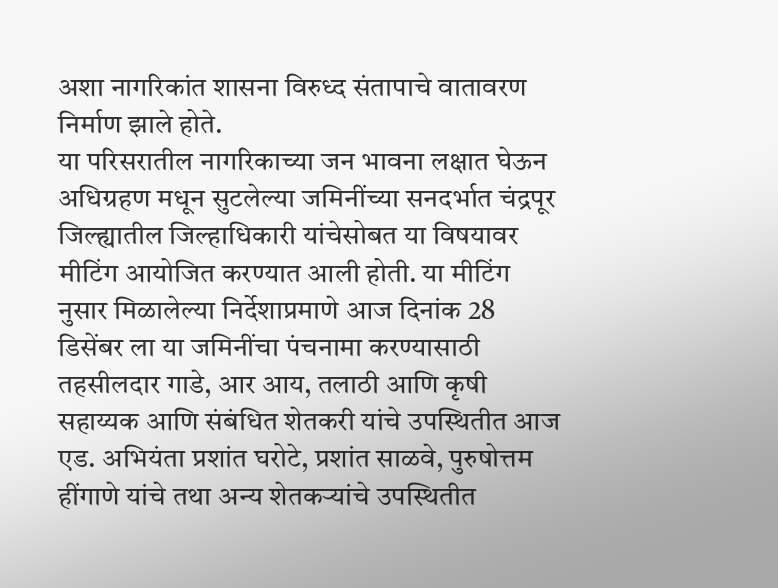अशा नागरिकांत शासना विरुध्द संतापाचे वातावरण निर्माण झाले होते.
या परिसरातील नागरिकाच्या जन भावना लक्षात घेऊन अधिग्रहण मधून सुटलेल्या जमिनींच्या सनदर्भात चंद्रपूर जिल्ह्यातील जिल्हाधिकारी यांचेसोबत या विषयावर मीटिंग आयोजित करण्यात आली होती. या मीटिंग नुसार मिळालेल्या निर्देशाप्रमाणे आज दिनांक 28 डिसेंबर ला या जमिनींचा पंचनामा करण्यासाठी तहसीलदार गाडे, आर आय, तलाठी आणि कृषी सहाय्यक आणि संबंधित शेतकरी यांचे उपस्थितीत आज एड. अभियंता प्रशांत घरोटे, प्रशांत साळवे, पुरुषोत्तम हींगाणे यांचे तथा अन्य शेतकऱ्यांचे उपस्थितीत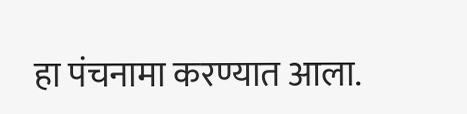हा पंचनामा करण्यात आला.